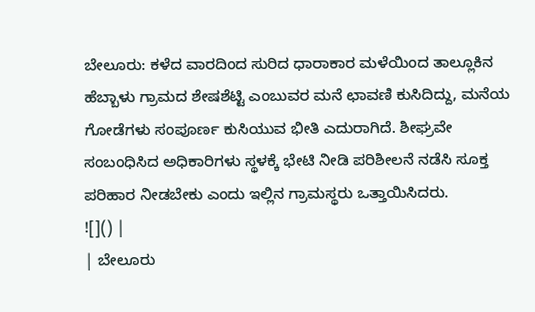ಬೇಲೂರು: ಕಳೆದ ವಾರದಿಂದ ಸುರಿದ ಧಾರಾಕಾರ ಮಳೆಯಿಂದ ತಾಲ್ಲೂಕಿನ ಹೆಬ್ಬಾಳು ಗ್ರಾಮದ ಶೇಷಶೆಟ್ಟಿ ಎಂಬುವರ ಮನೆ ಛಾವಣಿ ಕುಸಿದಿದ್ದು, ಮನೆಯ ಗೋಡೆಗಳು ಸಂಪೂರ್ಣ ಕುಸಿಯುವ ಭೀತಿ ಎದುರಾಗಿದೆ. ಶೀಘ್ರವೇ ಸಂಬಂಧಿಸಿದ ಅಧಿಕಾರಿಗಳು ಸ್ಥಳಕ್ಕೆ ಭೇಟಿ ನೀಡಿ ಪರಿಶೀಲನೆ ನಡೆಸಿ ಸೂಕ್ತ ಪರಿಹಾರ ನೀಡಬೇಕು ಎಂದು ಇಲ್ಲಿನ ಗ್ರಾಮಸ್ಥರು ಒತ್ತಾಯಿಸಿದರು.
![]() |
| ಬೇಲೂರು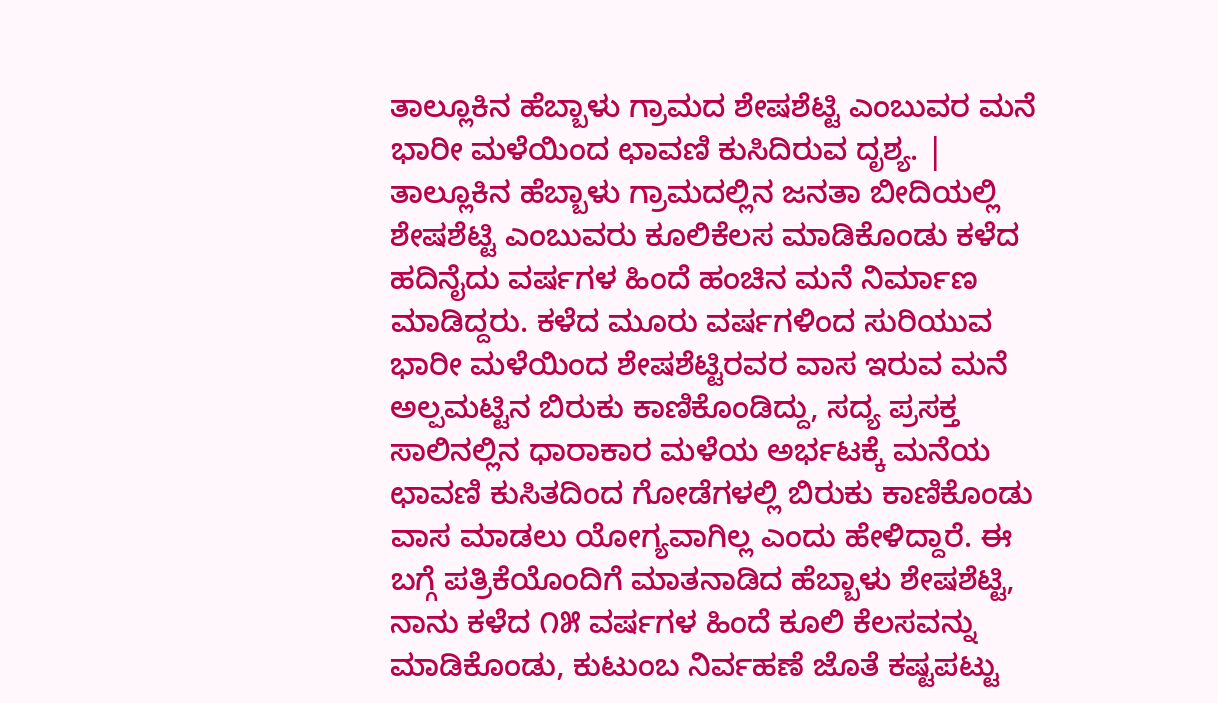ತಾಲ್ಲೂಕಿನ ಹೆಬ್ಬಾಳು ಗ್ರಾಮದ ಶೇಷಶೆಟ್ಟಿ ಎಂಬುವರ ಮನೆ ಭಾರೀ ಮಳೆಯಿಂದ ಛಾವಣಿ ಕುಸಿದಿರುವ ದೃಶ್ಯ. |
ತಾಲ್ಲೂಕಿನ ಹೆಬ್ಬಾಳು ಗ್ರಾಮದಲ್ಲಿನ ಜನತಾ ಬೀದಿಯಲ್ಲಿ ಶೇಷಶೆಟ್ಟಿ ಎಂಬುವರು ಕೂಲಿಕೆಲಸ ಮಾಡಿಕೊಂಡು ಕಳೆದ ಹದಿನೈದು ವರ್ಷಗಳ ಹಿಂದೆ ಹಂಚಿನ ಮನೆ ನಿರ್ಮಾಣ ಮಾಡಿದ್ದರು. ಕಳೆದ ಮೂರು ವರ್ಷಗಳಿಂದ ಸುರಿಯುವ ಭಾರೀ ಮಳೆಯಿಂದ ಶೇಷಶೆಟ್ಟಿರವರ ವಾಸ ಇರುವ ಮನೆ ಅಲ್ಪಮಟ್ಟಿನ ಬಿರುಕು ಕಾಣಿಕೊಂಡಿದ್ದು, ಸದ್ಯ ಪ್ರಸಕ್ತ ಸಾಲಿನಲ್ಲಿನ ಧಾರಾಕಾರ ಮಳೆಯ ಅರ್ಭಟಕ್ಕೆ ಮನೆಯ ಛಾವಣಿ ಕುಸಿತದಿಂದ ಗೋಡೆಗಳಲ್ಲಿ ಬಿರುಕು ಕಾಣಿಕೊಂಡು ವಾಸ ಮಾಡಲು ಯೋಗ್ಯವಾಗಿಲ್ಲ ಎಂದು ಹೇಳಿದ್ದಾರೆ. ಈ ಬಗ್ಗೆ ಪತ್ರಿಕೆಯೊಂದಿಗೆ ಮಾತನಾಡಿದ ಹೆಬ್ಬಾಳು ಶೇಷಶೆಟ್ಟಿ, ನಾನು ಕಳೆದ ೧೫ ವರ್ಷಗಳ ಹಿಂದೆ ಕೂಲಿ ಕೆಲಸವನ್ನು ಮಾಡಿಕೊಂಡು, ಕುಟುಂಬ ನಿರ್ವಹಣೆ ಜೊತೆ ಕಷ್ಟಪಟ್ಟು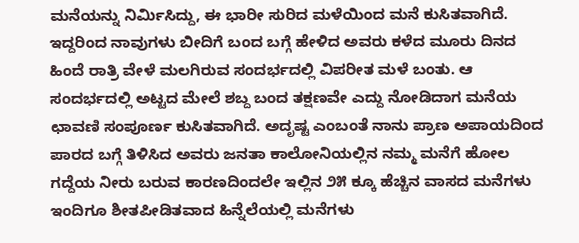ಮನೆಯನ್ನು ನಿರ್ಮಿಸಿದ್ದು, ಈ ಭಾರೀ ಸುರಿದ ಮಳೆಯಿಂದ ಮನೆ ಕುಸಿತವಾಗಿದೆ. ಇದ್ದರಿಂದ ನಾವುಗಳು ಬೀದಿಗೆ ಬಂದ ಬಗ್ಗೆ ಹೇಳಿದ ಅವರು ಕಳೆದ ಮೂರು ದಿನದ ಹಿಂದೆ ರಾತ್ರಿ ವೇಳೆ ಮಲಗಿರುವ ಸಂದರ್ಭದಲ್ಲಿ ವಿಪರೀತ ಮಳೆ ಬಂತು. ಆ ಸಂದರ್ಭದಲ್ಲಿ ಅಟ್ಟದ ಮೇಲೆ ಶಬ್ದ ಬಂದ ತಕ್ಷಣವೇ ಎದ್ದು ನೋಡಿದಾಗ ಮನೆಯ ಛಾವಣಿ ಸಂಪೂರ್ಣ ಕುಸಿತವಾಗಿದೆ. ಅದೃಷ್ಟ ಎಂಬಂತೆ ನಾನು ಪ್ರಾಣ ಅಪಾಯದಿಂದ ಪಾರದ ಬಗ್ಗೆ ತಿಳಿಸಿದ ಅವರು ಜನತಾ ಕಾಲೋನಿಯಲ್ಲಿನ ನಮ್ಮ ಮನೆಗೆ ಹೋಲ ಗದ್ದೆಯ ನೀರು ಬರುವ ಕಾರಣದಿಂದಲೇ ಇಲ್ಲಿನ ೨೫ ಕ್ಕೂ ಹೆಚ್ಚಿನ ವಾಸದ ಮನೆಗಳು ಇಂದಿಗೂ ಶೀತಪೀಡಿತವಾದ ಹಿನ್ನೆಲೆಯಲ್ಲಿ ಮನೆಗಳು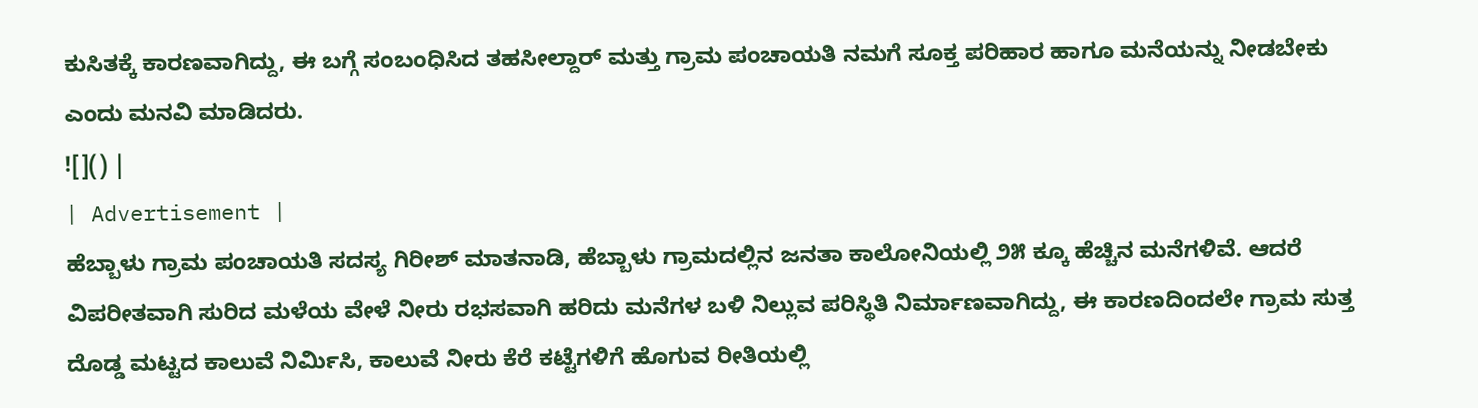ಕುಸಿತಕ್ಕೆ ಕಾರಣವಾಗಿದ್ದು, ಈ ಬಗ್ಗೆ ಸಂಬಂಧಿಸಿದ ತಹಸೀಲ್ದಾರ್ ಮತ್ತು ಗ್ರಾಮ ಪಂಚಾಯತಿ ನಮಗೆ ಸೂಕ್ತ ಪರಿಹಾರ ಹಾಗೂ ಮನೆಯನ್ನು ನೀಡಬೇಕು ಎಂದು ಮನವಿ ಮಾಡಿದರು.
![]() |
| Advertisement |
ಹೆಬ್ಬಾಳು ಗ್ರಾಮ ಪಂಚಾಯತಿ ಸದಸ್ಯ ಗಿರೀಶ್ ಮಾತನಾಡಿ, ಹೆಬ್ಬಾಳು ಗ್ರಾಮದಲ್ಲಿನ ಜನತಾ ಕಾಲೋನಿಯಲ್ಲಿ ೨೫ ಕ್ಕೂ ಹೆಚ್ಚಿನ ಮನೆಗಳಿವೆ. ಆದರೆ ವಿಪರೀತವಾಗಿ ಸುರಿದ ಮಳೆಯ ವೇಳೆ ನೀರು ರಭಸವಾಗಿ ಹರಿದು ಮನೆಗಳ ಬಳಿ ನಿಲ್ಲುವ ಪರಿಸ್ಥಿತಿ ನಿರ್ಮಾಣವಾಗಿದ್ದು, ಈ ಕಾರಣದಿಂದಲೇ ಗ್ರಾಮ ಸುತ್ತ ದೊಡ್ಡ ಮಟ್ಟದ ಕಾಲುವೆ ನಿರ್ಮಿಸಿ, ಕಾಲುವೆ ನೀರು ಕೆರೆ ಕಟ್ಟೆಗಳಿಗೆ ಹೊಗುವ ರೀತಿಯಲ್ಲಿ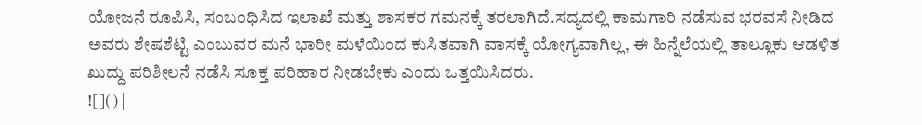ಯೋಜನೆ ರೂಪಿಸಿ, ಸಂಬಂಧಿಸಿದ ಇಲಾಖೆ ಮತ್ತು ಶಾಸಕರ ಗಮನಕ್ಕೆ ತರಲಾಗಿದೆ.ಸದ್ಯದಲ್ಲಿ ಕಾಮಗಾರಿ ನಡೆಸುವ ಭರವಸೆ ನೀಡಿದ ಅವರು ಶೇಷಶೆಟ್ಟಿ ಎಂಬುವರ ಮನೆ ಭಾರೀ ಮಳೆಯಿಂದ ಕುಸಿತವಾಗಿ ವಾಸಕ್ಕೆ ಯೋಗ್ಯವಾಗಿಲ್ಲ, ಈ ಹಿನ್ನೆಲೆಯಲ್ಲಿ ತಾಲ್ಲೂಕು ಆಡಳಿತ ಖುದ್ದು ಪರಿಶೀಲನೆ ನಡೆಸಿ ಸೂಕ್ತ ಪರಿಹಾರ ನೀಡಬೇಕು ಎಂದು ಒತ್ತಯಿಸಿದರು.
![]() |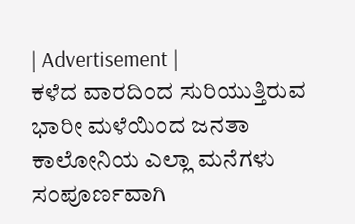| Advertisement |
ಕಳೆದ ವಾರದಿಂದ ಸುರಿಯುತ್ತಿರುವ ಭಾರೀ ಮಳೆಯಿಂದ ಜನತಾ ಕಾಲೋನಿಯ ಎಲ್ಲಾ ಮನೆಗಳು ಸಂಪೂರ್ಣವಾಗಿ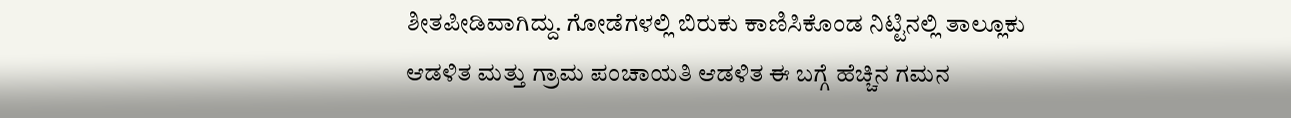ಶೀತಪೀಡಿವಾಗಿದ್ದು. ಗೋಡೆಗಳಲ್ಲಿ ಬಿರುಕು ಕಾಣಿಸಿಕೊಂಡ ನಿಟ್ಟಿನಲ್ಲಿ ತಾಲ್ಲೂಕು ಆಡಳಿತ ಮತ್ತು ಗ್ರಾಮ ಪಂಚಾಯತಿ ಆಡಳಿತ ಈ ಬಗ್ಗೆ ಹೆಚ್ಚಿನ ಗಮನ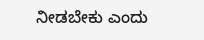ನೀಡಬೇಕು ಎಂದು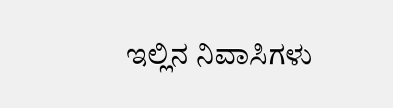ಇಲ್ಲಿನ ನಿವಾಸಿಗಳು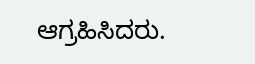ಆಗ್ರಹಿಸಿದರು.